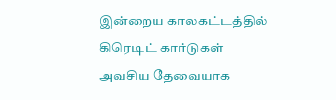இன்றைய காலகட்டத்தில் கிரெடிட் கார்டுகள் அவசிய தேவையாக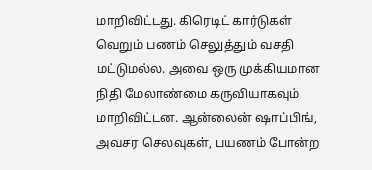மாறிவிட்டது. கிரெடிட் கார்டுகள் வெறும் பணம் செலுத்தும் வசதி மட்டுமல்ல. அவை ஒரு முக்கியமான நிதி மேலாண்மை கருவியாகவும் மாறிவிட்டன. ஆன்லைன் ஷாப்பிங், அவசர செலவுகள், பயணம் போன்ற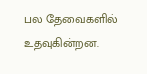பல தேவைகளில் உதவுகின்றன.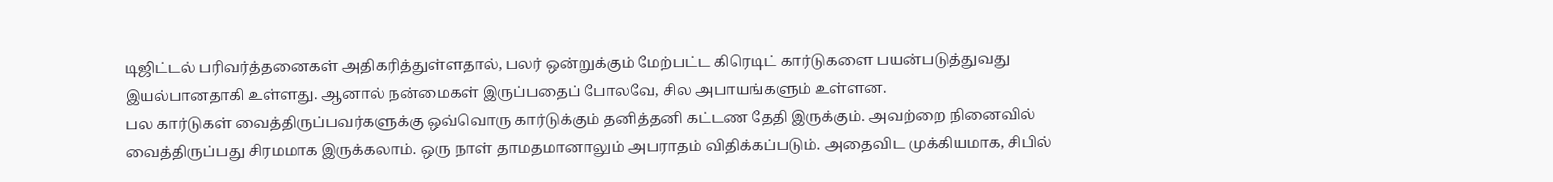டிஜிட்டல் பரிவர்த்தனைகள் அதிகரித்துள்ளதால், பலர் ஒன்றுக்கும் மேற்பட்ட கிரெடிட் கார்டுகளை பயன்படுத்துவது இயல்பானதாகி உள்ளது. ஆனால் நன்மைகள் இருப்பதைப் போலவே, சில அபாயங்களும் உள்ளன.
பல கார்டுகள் வைத்திருப்பவர்களுக்கு ஒவ்வொரு கார்டுக்கும் தனித்தனி கட்டண தேதி இருக்கும். அவற்றை நினைவில் வைத்திருப்பது சிரமமாக இருக்கலாம். ஒரு நாள் தாமதமானாலும் அபராதம் விதிக்கப்படும். அதைவிட முக்கியமாக, சிபில்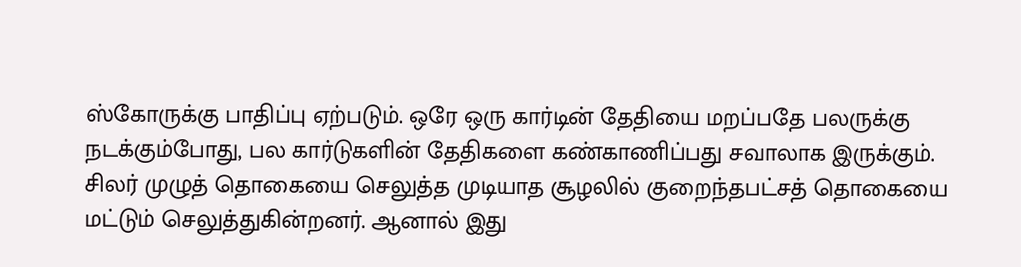ஸ்கோருக்கு பாதிப்பு ஏற்படும். ஒரே ஒரு கார்டின் தேதியை மறப்பதே பலருக்கு நடக்கும்போது, பல கார்டுகளின் தேதிகளை கண்காணிப்பது சவாலாக இருக்கும்.
சிலர் முழுத் தொகையை செலுத்த முடியாத சூழலில் குறைந்தபட்சத் தொகையை மட்டும் செலுத்துகின்றனர். ஆனால் இது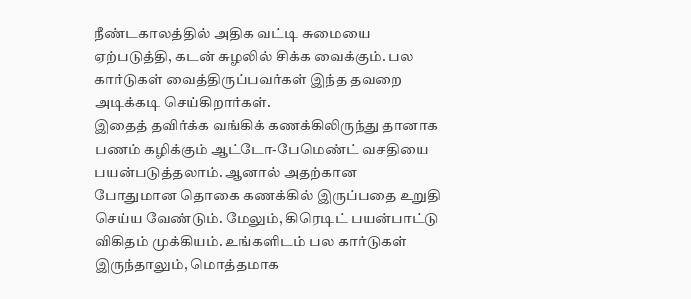நீண்டகாலத்தில் அதிக வட்டி சுமையை ஏற்படுத்தி, கடன் சுழலில் சிக்க வைக்கும். பல கார்டுகள் வைத்திருப்பவர்கள் இந்த தவறை அடிக்கடி செய்கிறார்கள்.
இதைத் தவிர்க்க வங்கிக் கணக்கிலிருந்து தானாக பணம் கழிக்கும் ஆட்டோ-பேமெண்ட் வசதியை பயன்படுத்தலாம். ஆனால் அதற்கான போதுமான தொகை கணக்கில் இருப்பதை உறுதி செய்ய வேண்டும். மேலும், கிரெடிட் பயன்பாட்டு விகிதம் முக்கியம். உங்களிடம் பல கார்டுகள் இருந்தாலும், மொத்தமாக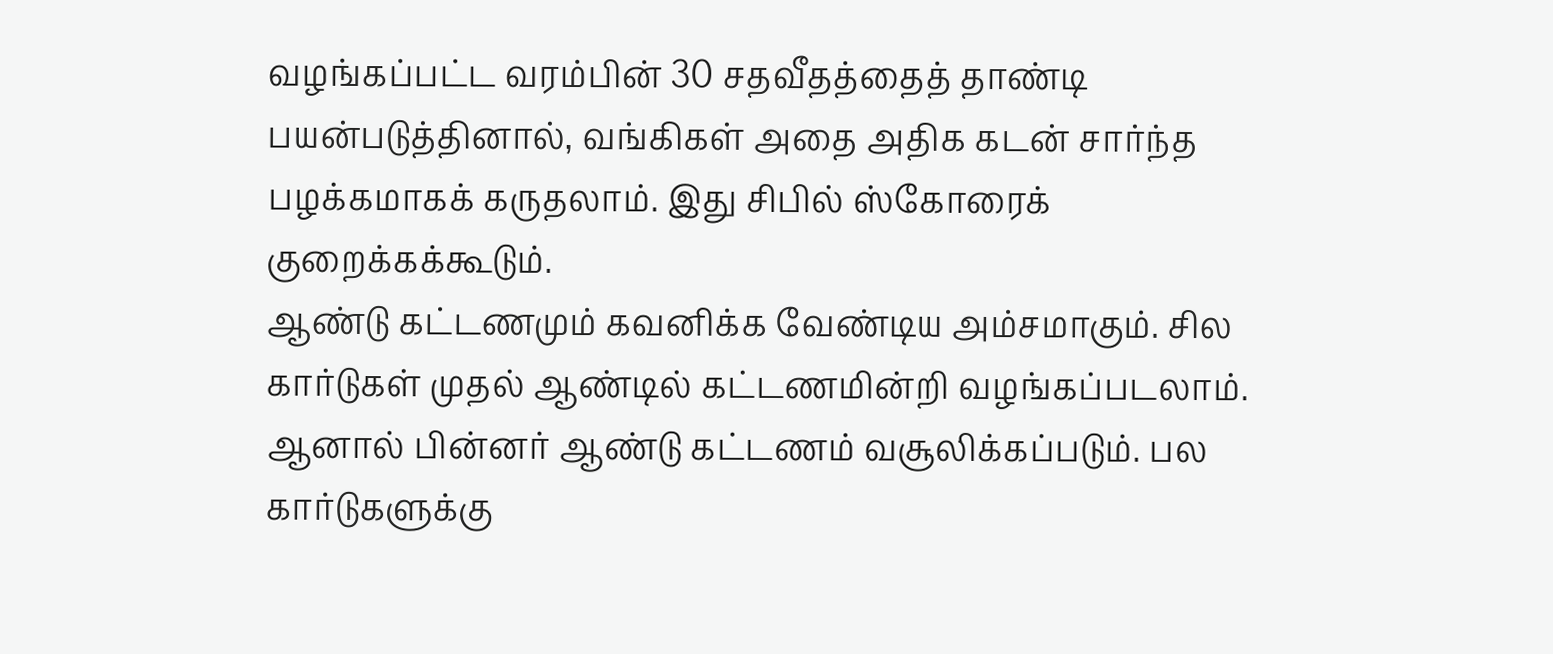வழங்கப்பட்ட வரம்பின் 30 சதவீதத்தைத் தாண்டி பயன்படுத்தினால், வங்கிகள் அதை அதிக கடன் சார்ந்த பழக்கமாகக் கருதலாம். இது சிபில் ஸ்கோரைக் குறைக்கக்கூடும்.
ஆண்டு கட்டணமும் கவனிக்க வேண்டிய அம்சமாகும். சில கார்டுகள் முதல் ஆண்டில் கட்டணமின்றி வழங்கப்படலாம். ஆனால் பின்னர் ஆண்டு கட்டணம் வசூலிக்கப்படும். பல கார்டுகளுக்கு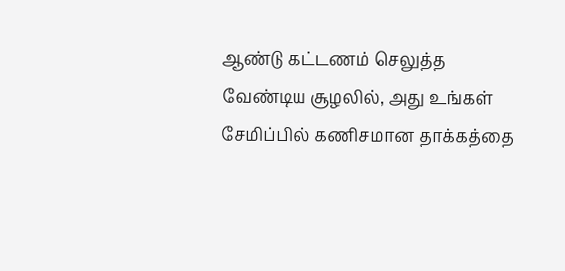ஆண்டு கட்டணம் செலுத்த வேண்டிய சூழலில், அது உங்கள் சேமிப்பில் கணிசமான தாக்கத்தை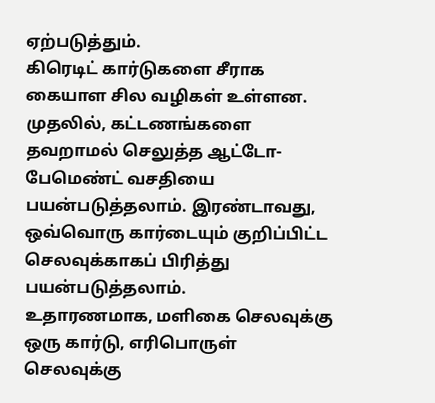ஏற்படுத்தும்.
கிரெடிட் கார்டுகளை சீராக கையாள சில வழிகள் உள்ளன. முதலில், கட்டணங்களை தவறாமல் செலுத்த ஆட்டோ-பேமெண்ட் வசதியை பயன்படுத்தலாம். இரண்டாவது, ஒவ்வொரு கார்டையும் குறிப்பிட்ட செலவுக்காகப் பிரித்து பயன்படுத்தலாம்.
உதாரணமாக, மளிகை செலவுக்கு ஒரு கார்டு, எரிபொருள் செலவுக்கு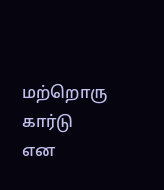மற்றொரு கார்டு என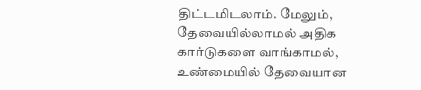திட்டமிடலாம். மேலும், தேவையில்லாமல் அதிக கார்டுகளை வாங்காமல், உண்மையில் தேவையான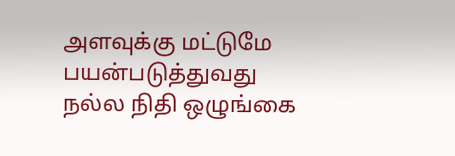அளவுக்கு மட்டுமே பயன்படுத்துவது நல்ல நிதி ஒழுங்கை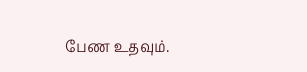பேண உதவும்.